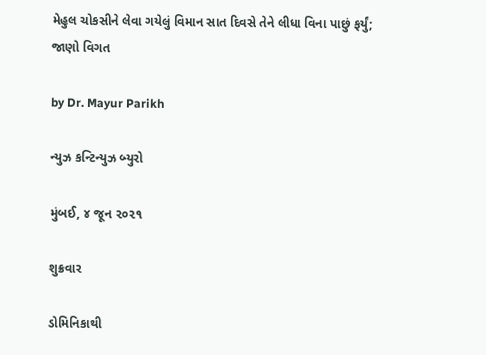મેહુલ ચોકસીને લેવા ગયેલું વિમાન સાત દિવસે તેને લીધા વિના પાછું ફર્યું; જાણો વિગત

by Dr. Mayur Parikh

ન્યુઝ કન્ટિન્યુઝ બ્યુરો

મુંબઈ, ૪ જૂન ૨૦૨૧

શુક્રવાર

ડોમિનિકાથી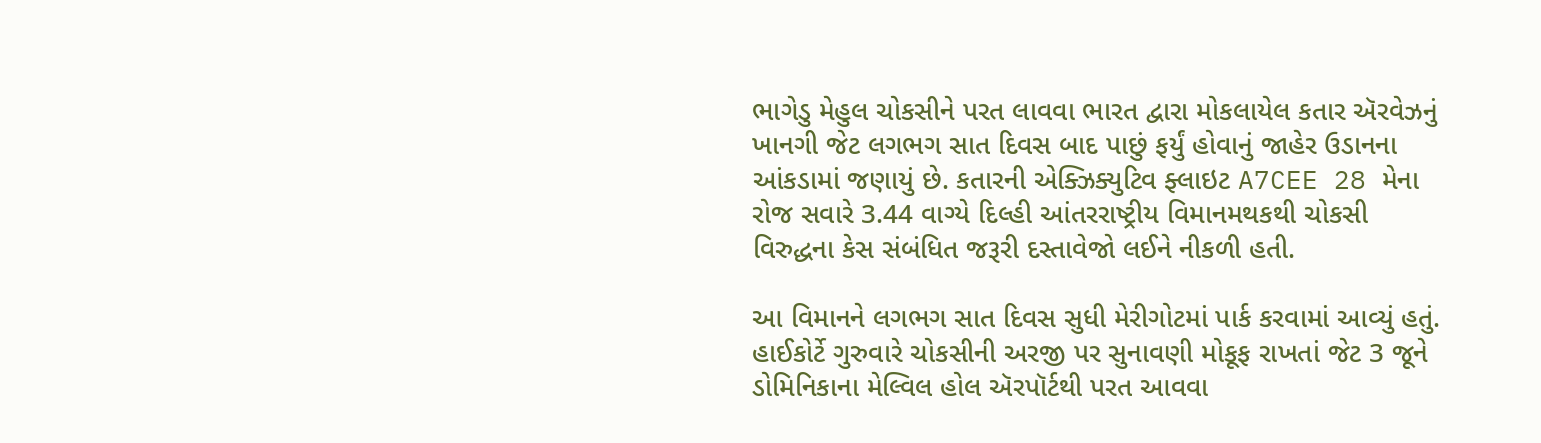ભાગેડુ મેહુલ ચોકસીને પરત લાવવા ભારત દ્વારા મોકલાયેલ કતાર ઍરવેઝનું ખાનગી જેટ લગભગ સાત દિવસ બાદ પાછું ફર્યું હોવાનું જાહેર ઉડાનના આંકડામાં જણાયું છે. કતારની એક્ઝિક્યુટિવ ફ્લાઇટ A7CEE 28 મેના રોજ સવારે 3.44 વાગ્યે દિલ્હી આંતરરાષ્ટ્રીય વિમાનમથકથી ચોકસી વિરુદ્ધના કેસ સંબંધિત જરૂરી દસ્તાવેજો લઈને નીકળી હતી.

આ વિમાનને લગભગ સાત દિવસ સુધી મેરીગોટમાં પાર્ક કરવામાં આવ્યું હતું. હાઈકોર્ટે ગુરુવારે ચોકસીની અરજી પર સુનાવણી મોકૂફ રાખતાં જેટ 3 જૂને ડોમિનિકાના મેલ્વિલ હોલ ઍરપૉર્ટથી પરત આવવા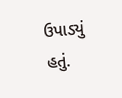ઉપાડ્યું હતું.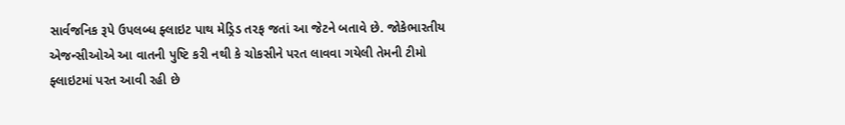સાર્વજનિક રૂપે ઉપલબ્ધ ફ્લાઇટ પાથ મેડ્રિડ તરફ જતાં આ જેટને બતાવે છે. જોકેભારતીય એજન્સીઓએ આ વાતની પુષ્ટિ કરી નથી કે ચોકસીને પરત લાવવા ગયેલી તેમની ટીમો ફ્લાઇટમાં પરત આવી રહી છે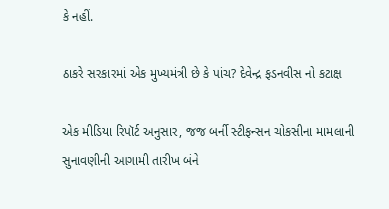કે નહીં.

ઠાકરે સરકારમાં એક મુખ્યમંત્રી છે કે પાંચ? દેવેન્દ્ર ફડનવીસ નો કટાક્ષ

એક મીડિયા રિપૉર્ટ અનુસાર, જજ બર્ની સ્ટીફન્સન ચોકસીના મામલાની સુનાવણીની આગામી તારીખ બંને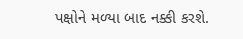પક્ષોને મળ્યા બાદ નક્કી કરશે.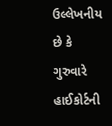ઉલ્લેખનીય છે કે ગુરુવારે હાઈકોર્ટની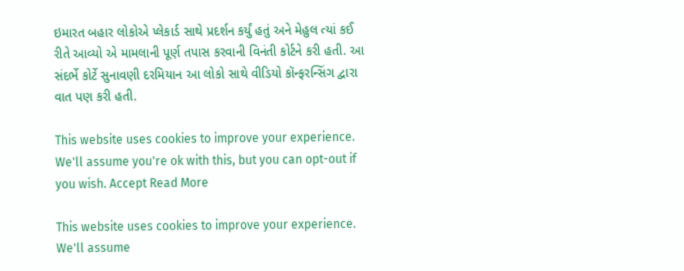ઇમારત બહાર લોકોએ પ્લેકાર્ડ સાથે પ્રદર્શન કર્યું હતું અને મેહુલ ત્યાં કઈ રીતે આવ્યો એ મામલાની પૂર્ણ તપાસ કરવાની વિનંતી કોર્ટને કરી હતી. આ સંદર્ભે કોર્ટે સુનાવણી દરમિયાન આ લોકો સાથે વીડિયો કૉન્ફરન્સિંગ દ્વારા વાત પણ કરી હતી.

This website uses cookies to improve your experience. We'll assume you're ok with this, but you can opt-out if you wish. Accept Read More

This website uses cookies to improve your experience. We'll assume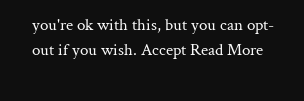you're ok with this, but you can opt-out if you wish. Accept Read More